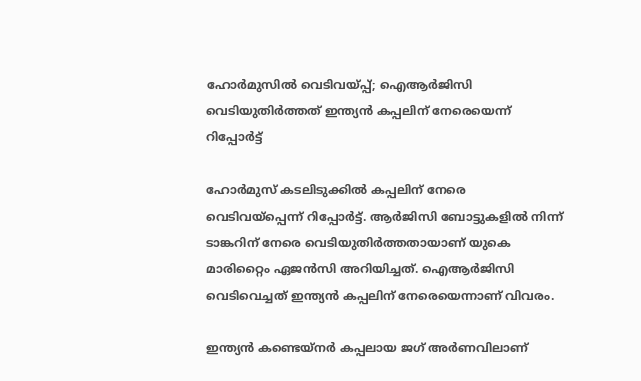ഹോർമുസിൽ വെടിവയ്പ്പ്; ഐആർജിസി വെടിയുതിർത്തത് ഇന്ത്യൻ കപ്പലിന് നേരെയെന്ന് റിപ്പോർട്ട്

ഹോർമുസ് കടലിടുക്കിൽ കപ്പലിന് നേരെ വെടിവയ്‌പ്പെന്ന് റിപ്പോർട്ട്. ആർജിസി ബോട്ടുകളിൽ നിന്ന് ടാങ്കറിന് നേരെ വെടിയുതിർത്തതായാണ് യുകെ മാരിറ്റൈം ഏജൻസി അറിയിച്ചത്. ഐആർജിസി വെടിവെച്ചത് ഇന്ത്യൻ കപ്പലിന് നേരെയെന്നാണ് വിവരം.

ഇന്ത്യന്‍ കണ്ടെയ്നർ കപ്പലായ ജഗ് അർണവിലാണ്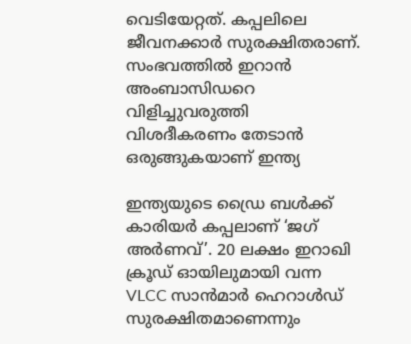വെടിയേറ്റത്. കപ്പലിലെ ജീവനക്കാർ സുരക്ഷിതരാണ്. സംഭവത്തിൽ ഇറാന്‍ അംബാസിഡറെ വിളിച്ചുവരുത്തി വിശദീകരണം തേടാന്‍ ഒരുങ്ങുകയാണ് ഇന്ത്യ

ഇന്ത്യയുടെ ഡ്രൈ ബൾക്ക് കാരിയർ കപ്പലാണ് ‘ജഗ് അർണവ്’. 20 ലക്ഷം ഇറാഖി ക്രൂഡ് ഓയിലുമായി വന്ന VLCC സാൻമാർ ഹെറാൾഡ് സുരക്ഷിതമാണെന്നും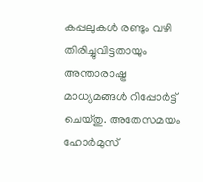കപ്പലുകള്‍ രണ്ടും വഴി തിരിച്ചുവിട്ടതായും അന്താരാഷ്ട്ര മാധ്യമങ്ങൾ റിപ്പോർട്ട് ചെയ്തു. അതേസമയം ഹോർമുസ്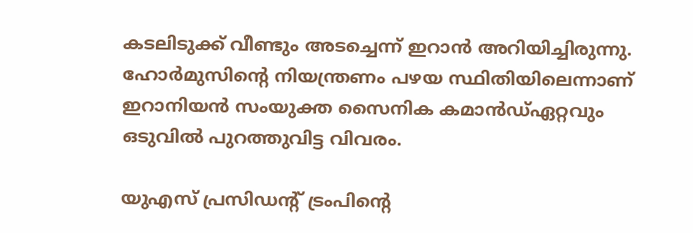കടലിടുക്ക് വീണ്ടും അടച്ചെന്ന് ഇറാൻ അറിയിച്ചിരുന്നു. ഹോർമുസിന്റെ നിയന്ത്രണം പഴയ സ്ഥിതിയിലെന്നാണ് ഇറാനിയൻ സംയുക്ത സൈനിക കമാൻഡ്ഏറ്റവും ഒടുവിൽ പുറത്തുവിട്ട വിവരം.

യുഎസ് പ്രസിഡന്റ് ട്രംപിന്റെ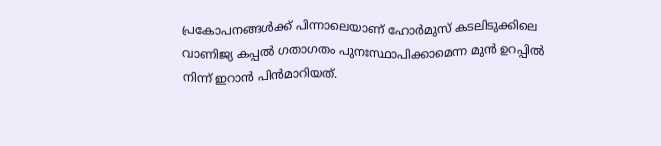പ്രകോപനങ്ങൾക്ക് പിന്നാലെയാണ് ഹോർമുസ് കടലിടുക്കിലെ വാണിജ്യ കപ്പൽ ഗതാഗതം പുനഃസ്ഥാപിക്കാമെന്ന മുൻ ഉറപ്പിൽ നിന്ന് ഇറാൻ പിൻമാറിയത്.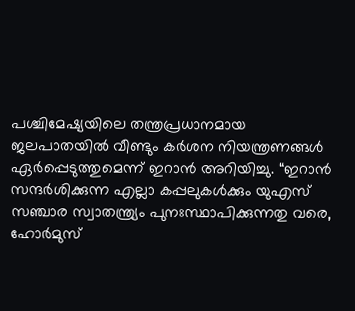പശ്ചിമേഷ്യയിലെ തന്ത്രപ്രധാനമായ ജലപാതയിൽ വീണ്ടും കർശന നിയന്ത്രണങ്ങൾ ഏർപ്പെടുത്തുമെന്ന് ഇറാൻ അറിയിച്ചു. “ഇറാൻ സന്ദർശിക്കുന്ന എല്ലാ കപ്പലുകൾക്കും യുഎസ് സഞ്ചാര സ്വാതന്ത്ര്യം പുനഃസ്ഥാപിക്കുന്നതു വരെ, ഹോർമുസ്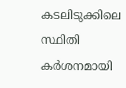കടലിടുക്കിലെ സ്ഥിതി കർശനമായി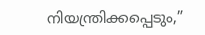നിയന്ത്രിക്കപ്പെടും,”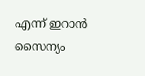എന്ന് ഇറാൻ സൈന്യം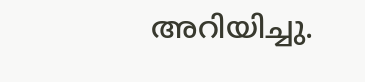അറിയിച്ചു.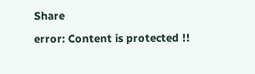Share
error: Content is protected !!